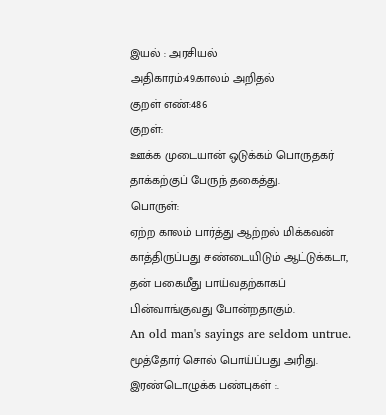இயல் : அரசியல்
அதிகாரம்:49.காலம் அறிதல்
குறள் எண்:486
குறள்:
ஊக்க முடையான் ஒடுக்கம் பொருதகர்
தாக்கற்குப் பேருந் தகைத்து.
பொருள்:
ஏற்ற காலம் பார்த்து ஆற்றல் மிக்கவன் காத்திருப்பது சண்டையிடும் ஆட்டுக்கடா, தன் பகைமீது பாய்வதற்காகப் பின்வாங்குவது போன்றதாகும்.
An old man's sayings are seldom untrue.
மூத்தோர் சொல் பொய்ப்பது அரிது.
இரண்டொழுக்க பண்புகள் :.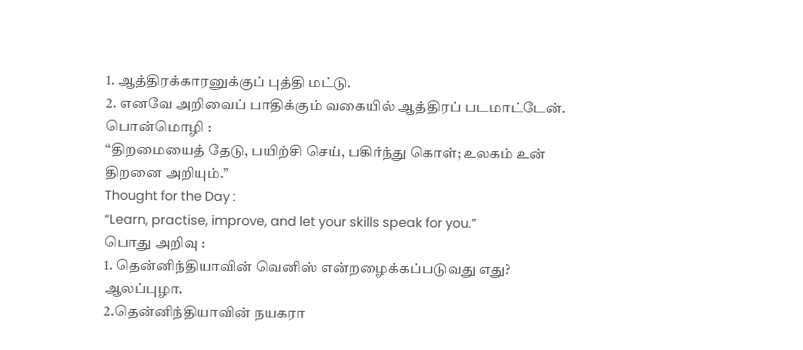1. ஆத்திரக்காரனுக்குப் புத்தி மட்டு.
2. எனவே அறிவைப் பாதிக்கும் வகையில் ஆத்திரப் படமாட்டேன்.
பொன்மொழி :
“திறமையைத் தேடு, பயிற்சி செய், பகிர்ந்து கொள்; உலகம் உன் திறனை அறியும்.”
Thought for the Day :
“Learn, practise, improve, and let your skills speak for you.”
பொது அறிவு :
1. தென்னிந்தியாவின் வெனிஸ் என்றழைக்கப்படுவது எது?
ஆலப்புழா.
2.தென்னிந்தியாவின் நயகரா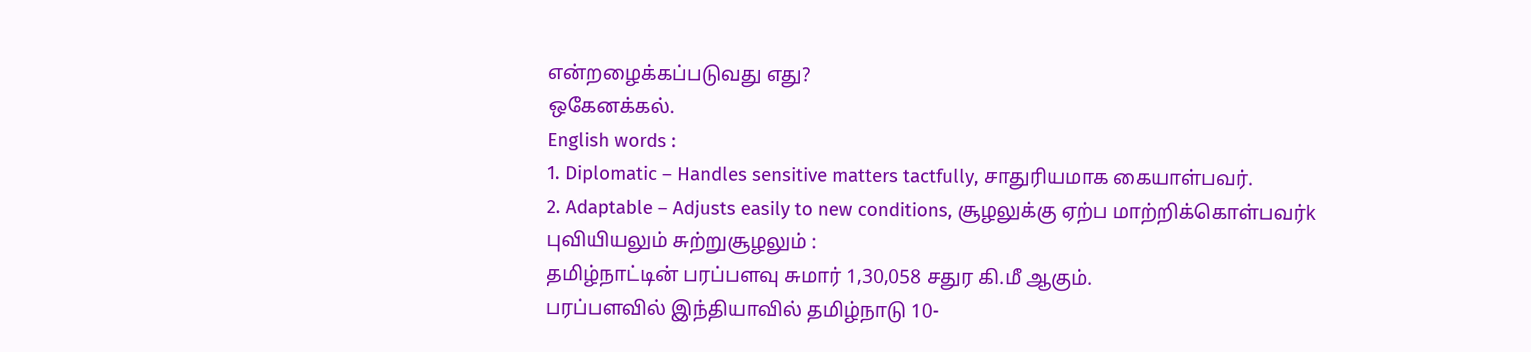என்றழைக்கப்படுவது எது?
ஒகேனக்கல்.
English words :
1. Diplomatic – Handles sensitive matters tactfully, சாதுரியமாக கையாள்பவர்.
2. Adaptable – Adjusts easily to new conditions, சூழலுக்கு ஏற்ப மாற்றிக்கொள்பவர்k
புவியியலும் சுற்றுசூழலும் :
தமிழ்நாட்டின் பரப்பளவு சுமார் 1,30,058 சதுர கி.மீ ஆகும்.
பரப்பளவில் இந்தியாவில் தமிழ்நாடு 10-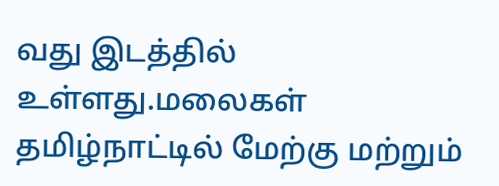வது இடத்தில் உள்ளது.மலைகள்
தமிழ்நாட்டில் மேற்கு மற்றும்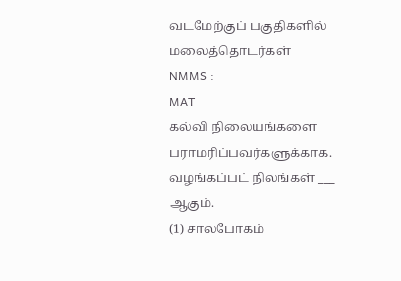வடமேற்குப் பகுதிகளில் மலைத்தொடர்கள்
NMMS :
MAT
கல்வி நிலையங்களை பராமரிப்பவர்களுக்காக. வழங்கப்பட் நிலங்கள் ___ ஆகும்.
(1) சாலபோகம்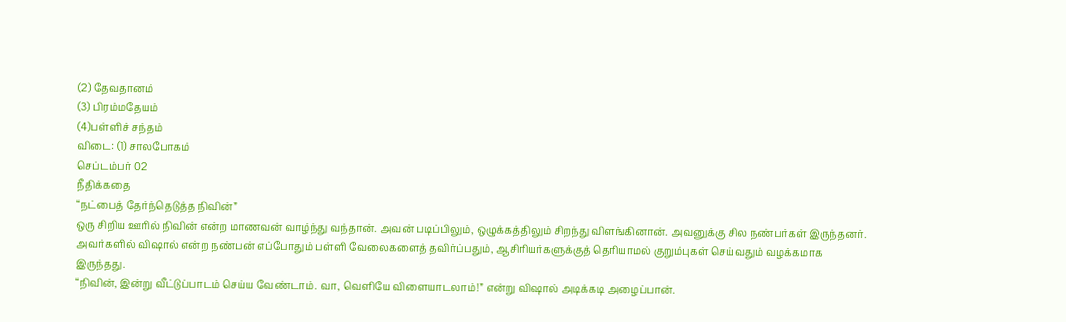(2) தேவதானம்
(3) பிரம்மதேயம்
(4)பள்ளிச் சந்தம்
விடை: (1) சாலபோகம்
செப்டம்பர் 02
நீதிக்கதை
“நட்பைத் தேர்ந்தெடுத்த நிவின்”
ஒரு சிறிய ஊரில் நிவின் என்ற மாணவன் வாழ்ந்து வந்தான். அவன் படிப்பிலும், ஒழுக்கத்திலும் சிறந்து விளங்கினான். அவனுக்கு சில நண்பர்கள் இருந்தனர்.
அவர்களில் விஷால் என்ற நண்பன் எப்போதும் பள்ளி வேலைகளைத் தவிர்ப்பதும், ஆசிரியர்களுக்குத் தெரியாமல் குறும்புகள் செய்வதும் வழக்கமாக இருந்தது.
“நிவின், இன்று வீட்டுப்பாடம் செய்ய வேண்டாம். வா, வெளியே விளையாடலாம்!” என்று விஷால் அடிக்கடி அழைப்பான்.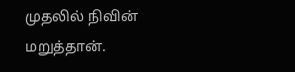முதலில் நிவின் மறுத்தான்.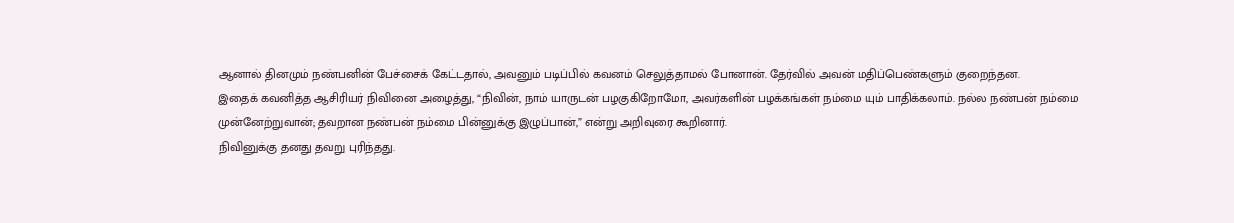ஆனால் தினமும் நண்பனின் பேச்சைக் கேட்டதால், அவனும் படிப்பில் கவனம் செலுத்தாமல் போனான். தேர்வில் அவன் மதிப்பெண்களும் குறைந்தன.
இதைக் கவனித்த ஆசிரியர் நிவினை அழைத்து, “நிவின், நாம் யாருடன் பழகுகிறோமோ, அவர்களின் பழக்கங்கள் நம்மை யும் பாதிக்கலாம். நல்ல நண்பன் நம்மை முன்னேற்றுவான்; தவறான நண்பன் நம்மை பின்னுக்கு இழுப்பான்,” என்று அறிவுரை கூறினார்.
நிவினுக்கு தனது தவறு புரிந்தது.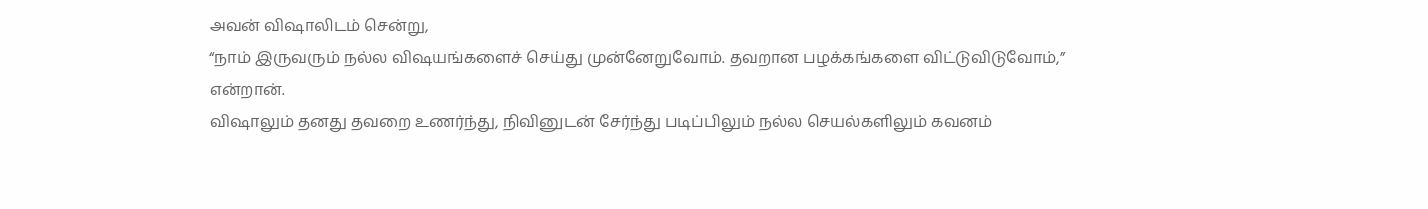அவன் விஷாலிடம் சென்று,
“நாம் இருவரும் நல்ல விஷயங்களைச் செய்து முன்னேறுவோம். தவறான பழக்கங்களை விட்டுவிடுவோம்,” என்றான்.
விஷாலும் தனது தவறை உணர்ந்து, நிவினுடன் சேர்ந்து படிப்பிலும் நல்ல செயல்களிலும் கவனம்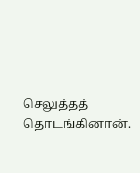செலுத்தத் தொடங்கினான்.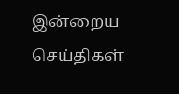இன்றைய செய்திகள்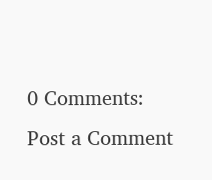0 Comments:
Post a Comment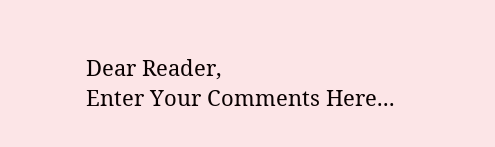Dear Reader,
Enter Your Comments Here...